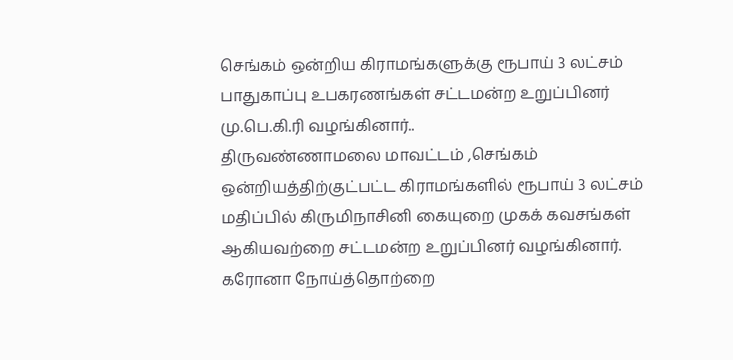செங்கம் ஒன்றிய கிராமங்களுக்கு ரூபாய் 3 லட்சம் பாதுகாப்பு உபகரணங்கள் சட்டமன்ற உறுப்பினர் மு.பெ.கி.ரி வழங்கினார்..
திருவண்ணாமலை மாவட்டம் ,செங்கம் ஒன்றியத்திற்குட்பட்ட கிராமங்களில் ரூபாய் 3 லட்சம் மதிப்பில் கிருமிநாசினி கையுறை முகக் கவசங்கள் ஆகியவற்றை சட்டமன்ற உறுப்பினர் வழங்கினார்.
கரோனா நோய்த்தொற்றை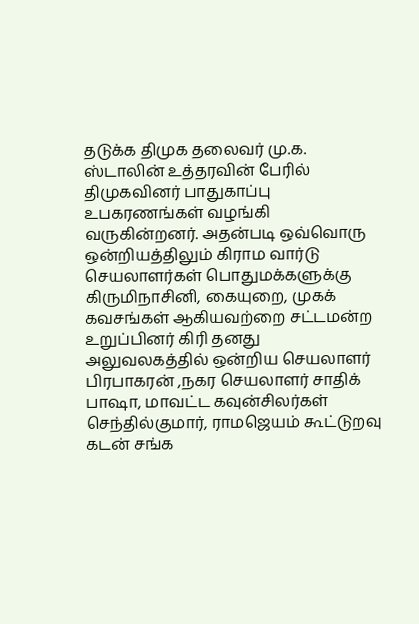தடுக்க திமுக தலைவர் மு.க. ஸ்டாலின் உத்தரவின் பேரில் திமுகவினர் பாதுகாப்பு உபகரணங்கள் வழங்கி வருகின்றனர். அதன்படி ஒவ்வொரு ஒன்றியத்திலும் கிராம வார்டு செயலாளர்கள் பொதுமக்களுக்கு கிருமிநாசினி, கையுறை, முகக் கவசங்கள் ஆகியவற்றை சட்டமன்ற உறுப்பினர் கிரி தனது அலுவலகத்தில் ஒன்றிய செயலாளர் பிரபாகரன் ,நகர செயலாளர் சாதிக் பாஷா, மாவட்ட கவுன்சிலர்கள் செந்தில்குமார், ராமஜெயம் கூட்டுறவு கடன் சங்க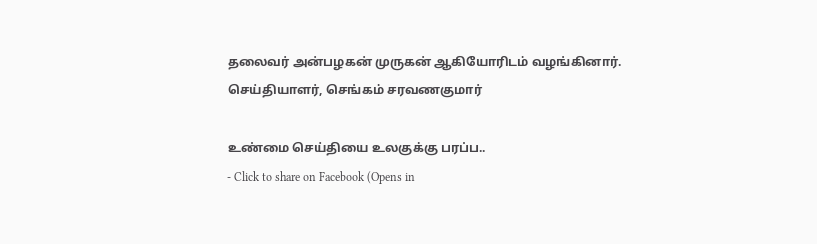தலைவர் அன்பழகன் முருகன் ஆகியோரிடம் வழங்கினார்.
செய்தியாளர், செங்கம் சரவணகுமார்

உண்மை செய்தியை உலகுக்கு பரப்ப..
- Click to share on Facebook (Opens in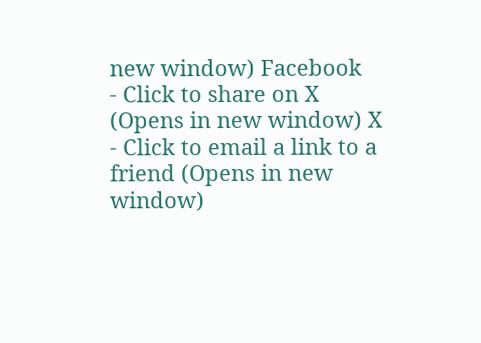new window) Facebook
- Click to share on X (Opens in new window) X
- Click to email a link to a friend (Opens in new window)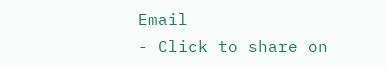Email
- Click to share on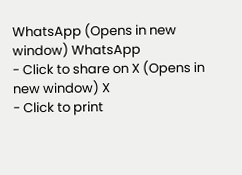WhatsApp (Opens in new window) WhatsApp
- Click to share on X (Opens in new window) X
- Click to print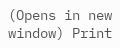(Opens in new window) Print